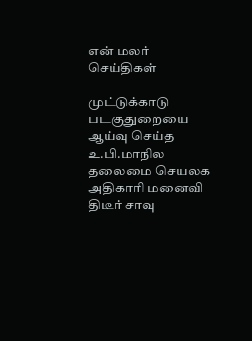என் மலர்
செய்திகள்

முட்டுக்காடு படகுதுறையை ஆய்வு செய்த உ.பி.மாநில தலைமை செயலக அதிகாரி மனைவி திடீர் சாவு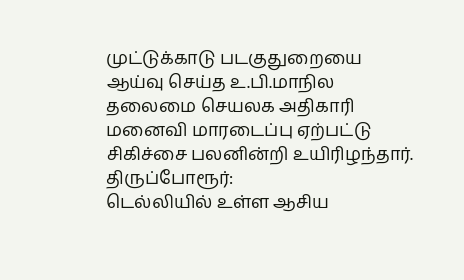முட்டுக்காடு படகுதுறையை ஆய்வு செய்த உ.பி.மாநில தலைமை செயலக அதிகாரி மனைவி மாரடைப்பு ஏற்பட்டு சிகிச்சை பலனின்றி உயிரிழந்தார்.
திருப்போரூர்:
டெல்லியில் உள்ள ஆசிய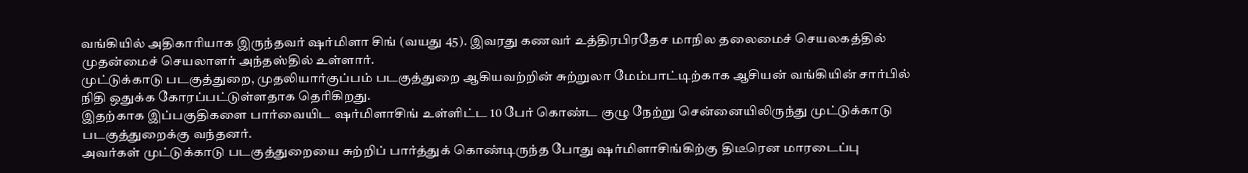வங்கியில் அதிகாரியாக இருந்தவர் ஷர்மிளா சிங் (வயது 45). இவரது கணவர் உத்திரபிரதேச மாநில தலைமைச் செயலகத்தில் முதன்மைச் செயலாளர் அந்தஸ்தில் உள்ளார்.
முட்டுக்காடு படகுத்துறை, முதலியார்குப்பம் படகுத்துறை ஆகியவற்றின் சுற்றுலா மேம்பாட்டிற்காக ஆசியன் வங்கியின் சார்பில் நிதி ஒதுக்க கோரப்பட்டுள்ளதாக தெரிகிறது.
இதற்காக இப்பகுதிகளை பார்வையிட ஷர்மிளாசிங் உள்ளிட்ட 10 பேர் கொண்ட குழு நேற்று சென்னையிலிருந்து முட்டுக்காடு படகுத்துறைக்கு வந்தனர்.
அவர்கள் முட்டுக்காடு படகுத்துறையை சுற்றிப் பார்த்துக் கொண்டிருந்த போது ஷர்மிளாசிங்கிற்கு திடீரென மாரடைப்பு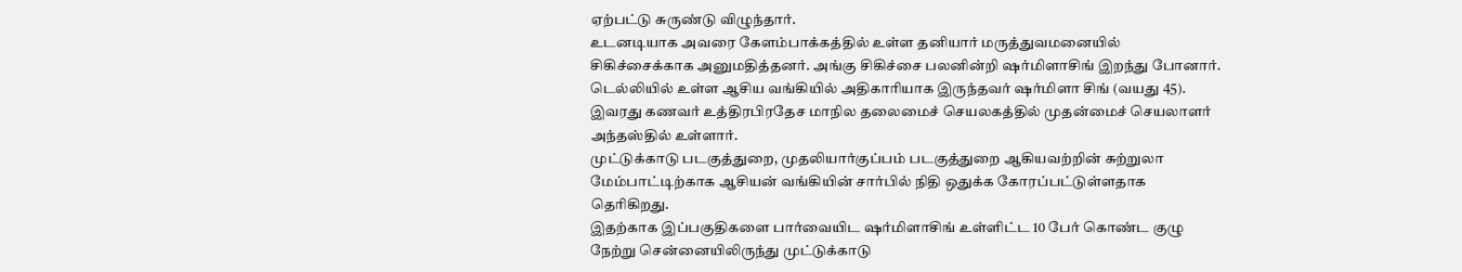ஏற்பட்டு சுருண்டு விழுந்தார்.
உடனடியாக அவரை கேளம்பாக்கத்தில் உள்ள தனியார் மருத்துவமனையில் சிகிச்சைக்காக அனுமதித்தனர். அங்கு சிகிச்சை பலனின்றி ஷர்மிளாசிங் இறந்து போனார்.
டெல்லியில் உள்ள ஆசிய வங்கியில் அதிகாரியாக இருந்தவர் ஷர்மிளா சிங் (வயது 45). இவரது கணவர் உத்திரபிரதேச மாநில தலைமைச் செயலகத்தில் முதன்மைச் செயலாளர் அந்தஸ்தில் உள்ளார்.
முட்டுக்காடு படகுத்துறை, முதலியார்குப்பம் படகுத்துறை ஆகியவற்றின் சுற்றுலா மேம்பாட்டிற்காக ஆசியன் வங்கியின் சார்பில் நிதி ஒதுக்க கோரப்பட்டுள்ளதாக தெரிகிறது.
இதற்காக இப்பகுதிகளை பார்வையிட ஷர்மிளாசிங் உள்ளிட்ட 10 பேர் கொண்ட குழு நேற்று சென்னையிலிருந்து முட்டுக்காடு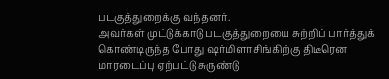படகுத்துறைக்கு வந்தனர்.
அவர்கள் முட்டுக்காடு படகுத்துறையை சுற்றிப் பார்த்துக் கொண்டிருந்த போது ஷர்மிளாசிங்கிற்கு திடீரென மாரடைப்பு ஏற்பட்டு சுருண்டு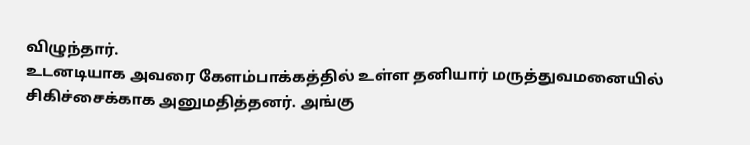விழுந்தார்.
உடனடியாக அவரை கேளம்பாக்கத்தில் உள்ள தனியார் மருத்துவமனையில் சிகிச்சைக்காக அனுமதித்தனர். அங்கு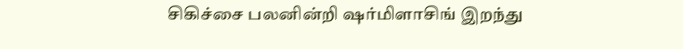சிகிச்சை பலனின்றி ஷர்மிளாசிங் இறந்து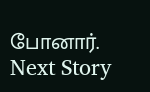போனார்.
Next Story